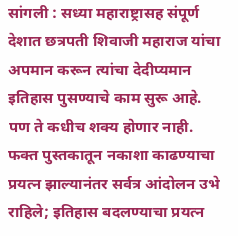सांगली : सध्या महाराष्ट्रासह संपूर्ण देशात छत्रपती शिवाजी महाराज यांचा अपमान करून त्यांचा देदीप्यमान इतिहास पुसण्याचे काम सुरू आहे. पण ते कधीच शक्य होणार नाही. फक्त पुस्तकातून नकाशा काढण्याचा प्रयत्न झाल्यानंतर सर्वत्र आंदोलन उभे राहिले; इतिहास बदलण्याचा प्रयत्न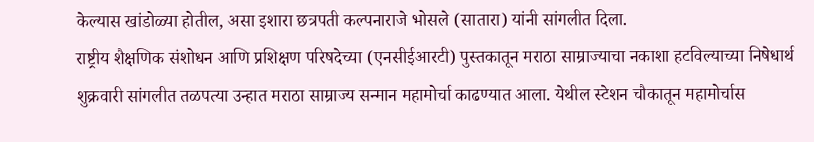केल्यास खांडोळ्या होतील, असा इशारा छत्रपती कल्पनाराजे भोसले (सातारा) यांनी सांगलीत दिला.
राष्ट्रीय शैक्षणिक संशोधन आणि प्रशिक्षण परिषदेच्या (एनसीईआरटी) पुस्तकातून मराठा साम्राज्याचा नकाशा हटविल्याच्या निषेधार्थ शुक्रवारी सांगलीत तळपत्या उन्हात मराठा साम्राज्य सन्मान महामोर्चा काढण्यात आला. येथील स्टेशन चौकातून महामोर्चास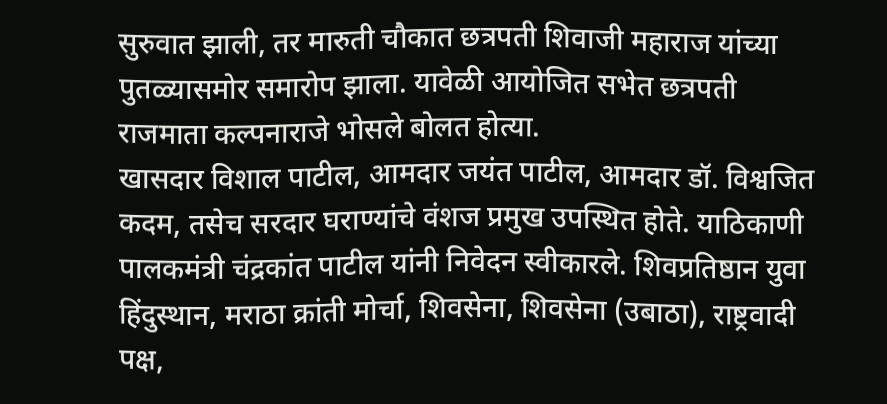सुरुवात झाली, तर मारुती चौकात छत्रपती शिवाजी महाराज यांच्या पुतळ्यासमोर समारोप झाला. यावेळी आयोजित सभेत छत्रपती राजमाता कल्पनाराजे भोसले बोलत होत्या.
खासदार विशाल पाटील, आमदार जयंत पाटील, आमदार डॉ. विश्वजित कदम, तसेच सरदार घराण्यांचे वंशज प्रमुख उपस्थित होते. याठिकाणी पालकमंत्री चंद्रकांत पाटील यांनी निवेदन स्वीकारले. शिवप्रतिष्ठान युवा हिंदुस्थान, मराठा क्रांती मोर्चा, शिवसेना, शिवसेना (उबाठा), राष्ट्रवादी पक्ष,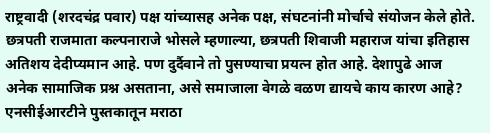राष्ट्रवादी (शरदचंद्र पवार) पक्ष यांच्यासह अनेक पक्ष, संघटनांनी मोर्चाचे संयोजन केले होते.
छत्रपती राजमाता कल्पनाराजे भोसले म्हणाल्या, छत्रपती शिवाजी महाराज यांचा इतिहास अतिशय देदीप्यमान आहे. पण दुर्दैवाने तो पुसण्याचा प्रयत्न होत आहे. देशापुढे आज अनेक सामाजिक प्रश्न असताना, असे समाजाला वेगळे वळण द्यायचे काय कारण आहे? एनसीईआरटीने पुस्तकातून मराठा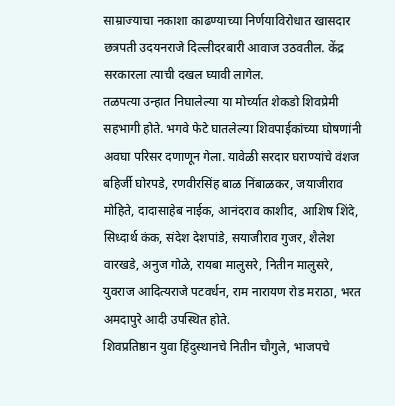साम्राज्याचा नकाशा काढण्याच्या निर्णयाविरोधात खासदार छत्रपती उदयनराजे दिल्लीदरबारी आवाज उठवतील. केंद्र सरकारला त्याची दखल घ्यावी लागेल.
तळपत्या उन्हात निघालेल्या या मोर्च्यात शेकडो शिवप्रेमी सहभागी होते. भगवे फेटे घातलेल्या शिवपाईकांच्या घोषणांनी अवघा परिसर दणाणून गेला. यावेळी सरदार घराण्यांचे वंशज बहिर्जी घोरपडे, रणवीरसिंह बाळ निंबाळकर, जयाजीराव मोहिते, दादासाहेब नाईक, आनंदराव काशीद, आशिष शिंदे, सिध्दार्थ कंक, संदेश देशपांडे, सयाजीराव गुजर, शैलेश वारखडे, अनुज गोळे, रायबा मालुसरे, नितीन मालुसरे, युवराज आदित्यराजे पटवर्धन, राम नारायण रोड मराठा, भरत अमदापुरे आदी उपस्थित होते.
शिवप्रतिष्ठान युवा हिंदुस्थानचे नितीन चौगुले, भाजपचे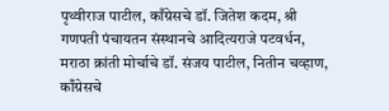पृथ्वीराज पाटील, काँग्रेसचे डॉ. जितेश कदम, श्री गणपती पंचायतन संस्थानचे आदित्यराजे पटवर्धन, मराठा क्रांती मोर्चाचे डॉ. संजय पाटील, नितीन चव्हाण, काँग्रेसचे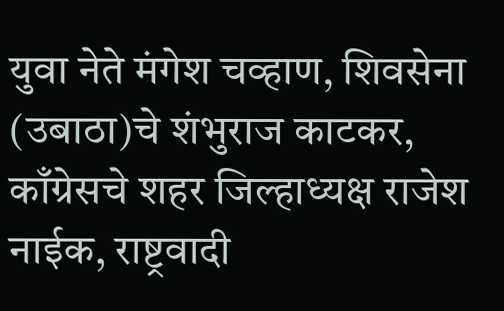युवा नेते मंगेश चव्हाण, शिवसेना (उबाठा)चे शंभुराज काटकर, काँग्रेसचे शहर जिल्हाध्यक्ष राजेश नाईक, राष्ट्रवादी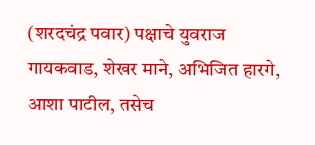(शरदचंद्र पवार) पक्षाचे युवराज गायकवाड, शेखर माने, अभिजित हारगे, आशा पाटील, तसेच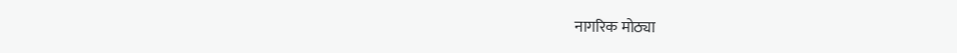नागरिक मोठ्या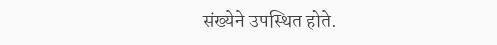संख्येने उपस्थित होते.